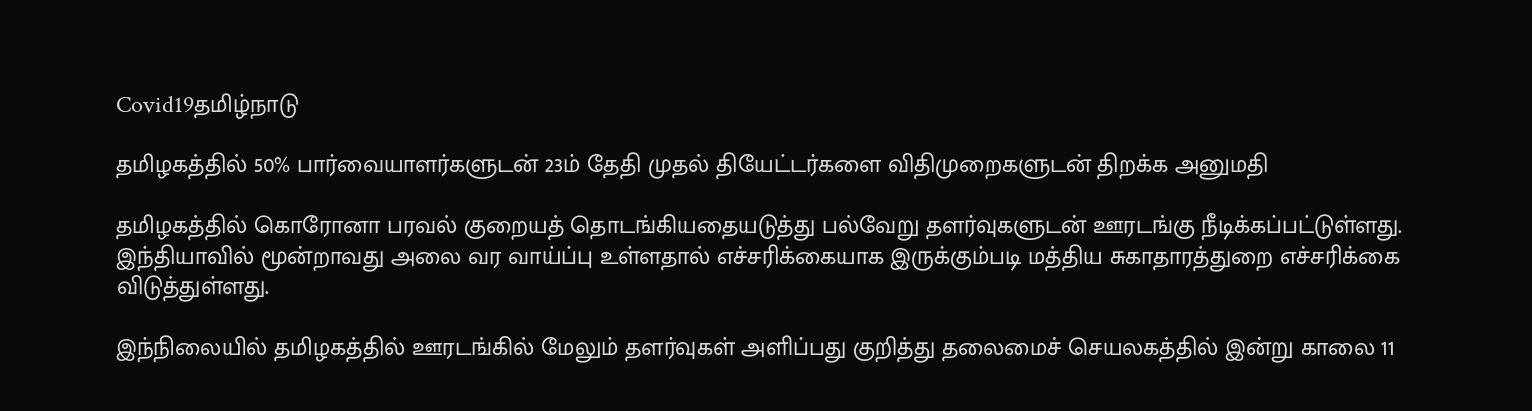Covid19தமிழ்நாடு

தமிழகத்தில் 50% பார்வையாளர்களுடன் 23ம் தேதி முதல் தியேட்டர்களை விதிமுறைகளுடன் திறக்க அனுமதி

தமிழகத்தில் கொரோனா பரவல் குறையத் தொடங்கியதையடுத்து பல்வேறு தளர்வுகளுடன் ஊரடங்கு நீடிக்கப்பட்டுள்ளது. இந்தியாவில் மூன்றாவது அலை வர வாய்ப்பு உள்ளதால் எச்சரிக்கையாக இருக்கும்படி மத்திய சுகாதாரத்துறை எச்சரிக்கை விடுத்துள்ளது.

இந்நிலையில் தமிழகத்தில் ஊரடங்கில் மேலும் தளர்வுகள் அளிப்பது குறித்து தலைமைச் செயலகத்தில் இன்று காலை 11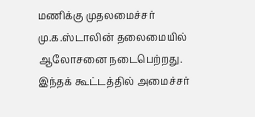மணிக்கு முதலமைச்சர் மு.க.ஸ்டாலின் தலைமையில் ஆலோசனை நடைபெற்றது. இந்தக் கூட்டத்தில் அமைச்சர்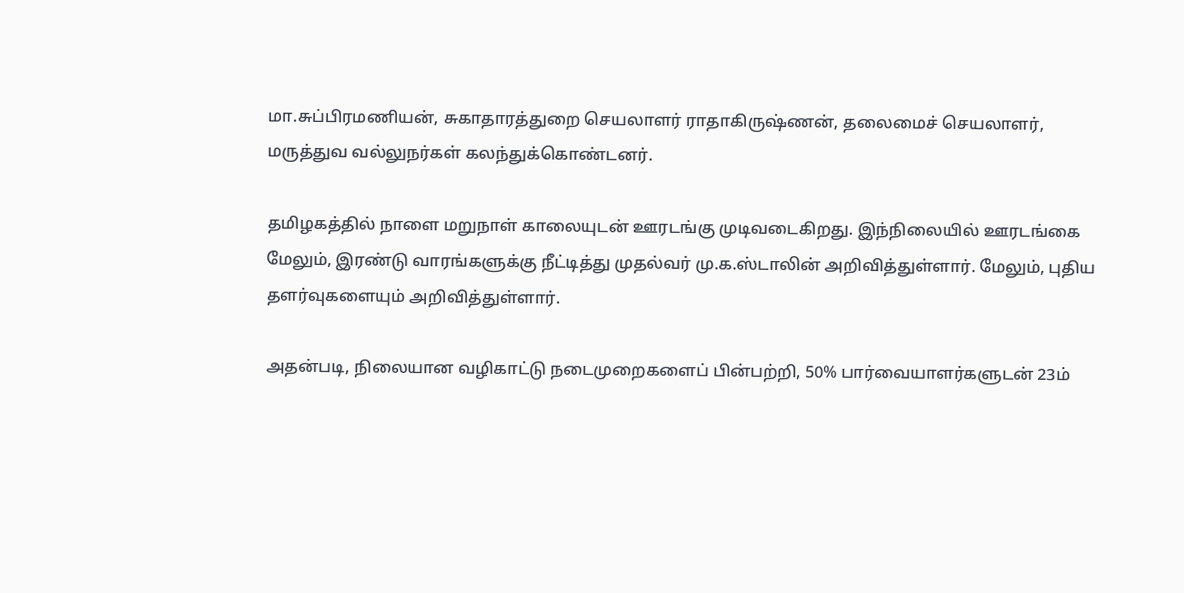மா.சுப்பிரமணியன், சுகாதாரத்துறை செயலாளர் ராதாகிருஷ்ணன், தலைமைச் செயலாளர், மருத்துவ வல்லுநர்கள் கலந்துக்கொண்டனர்.

தமிழகத்தில் நாளை மறுநாள் காலையுடன் ஊரடங்கு முடிவடைகிறது. இந்நிலையில் ஊரடங்கை மேலும், இரண்டு வாரங்களுக்கு நீட்டித்து முதல்வர் மு.க.ஸ்டாலின் அறிவித்துள்ளார். மேலும், புதிய தளர்வுகளையும் அறிவித்துள்ளார்.

அதன்படி, நிலையான வழிகாட்டு நடைமுறைகளைப் பின்பற்றி, 50% பார்வையாளர்களுடன் 23ம்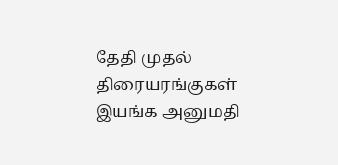தேதி முதல் திரையரங்குகள் இயங்க அனுமதி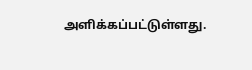அளிக்கப்பட்டுள்ளது.